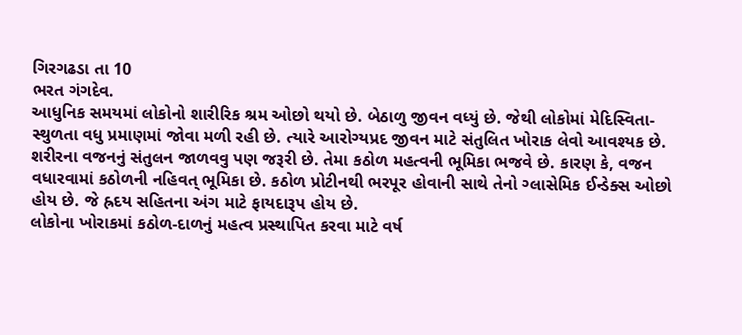ગિરગઢડા તા 10
ભરત ગંગદેવ.
આધુનિક સમયમાં લોકોનો શારીરિક શ્રમ ઓછો થયો છે. બેઠાળુ જીવન વધ્યું છે. જેથી લોકોમાં મેદિસ્વિતા-સ્થુળતા વધુ પ્રમાણમાં જોવા મળી રહી છે. ત્યારે આરોગ્યપ્રદ જીવન માટે સંતુલિત ખોરાક લેવો આવશ્યક છે. શરીરના વજનનું સંતુલન જાળવવુ પણ જરૂરી છે. તેમા કઠોળ મહત્વની ભૂમિકા ભજવે છે. કારણ કે, વજન વધારવામાં કઠોળની નહિવત્ ભૂમિકા છે. કઠોળ પ્રોટીનથી ભરપૂર હોવાની સાથે તેનો ગ્લાસેમિક ઈન્ડેક્સ ઓછો હોય છે. જે હ્રદય સહિતના અંગ માટે ફાયદારૂપ હોય છે.
લોકોના ખોરાકમાં કઠોળ-દાળનું મહત્વ પ્રસ્થાપિત કરવા માટે વર્ષ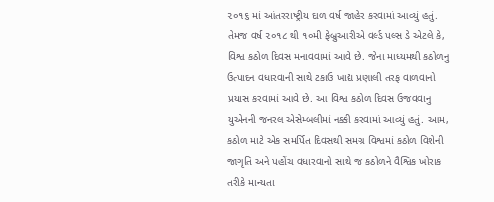૨૦૧૬ માં આંતરરાષ્ટ્રીય દાળ વર્ષ જાહેર કરવામાં આવ્યું હતું. તેમજ વર્ષ ૨૦૧૮ થી ૧૦મી ફેબ્રુઆરીએ વર્લ્ડ પલ્સ ડે એટલે કે, વિશ્વ કઠોળ દિવસ મનાવવામાં આવે છે. જેના માધ્યમથી કઠોળનુ ઉત્પાદન વધારવાની સાથે ટકાઉ ખાદ્ય પ્રણાલી તરફ વાળવાનો પ્રયાસ કરવામાં આવે છે. આ વિશ્વ કઠોળ દિવસ ઉજવવાનુ યુએનની જનરલ એસેમ્બલીમાં નક્કી કરવામાં આવ્યું હતું. આમ, કઠોળ માટે એક સમર્પિત દિવસથી સમગ્ર વિશ્વમાં કઠોળ વિશેની જાગૃતિ અને પહોંચ વધારવાનો સાથે જ કઠોળને વૈશ્વિક ખોરાક તરીકે માન્યતા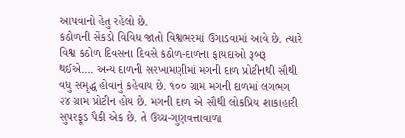આપવાનો હેતુ રહેલો છે.
કઠોળની સેંકડો વિવિધ જાતો વિશ્વભરમાં ઉગાડવામાં આવે છે. ત્યારે વિશ્વ કઠોળ દિવસના દિવસે કઠોળ-દાળના ફાયદાઓ રૂબરૂ થઈએ…. અન્ય દાળની સરખામણીમાં મગની દાળ પ્રોટીનથી સૌથી વધુ સમૃદ્ધ હોવાનું કહેવાય છે. ૧૦૦ ગ્રામ મગની દાળમાં લગભગ ૨૪ ગ્રામ પ્રોટીન હોય છે. મગની દાળ એ સૌથી લોકપ્રિય શાકાહારી સુપરફૂડ પૈકી એક છે. તે ઉચ્ચ-ગુણવત્તાવાળા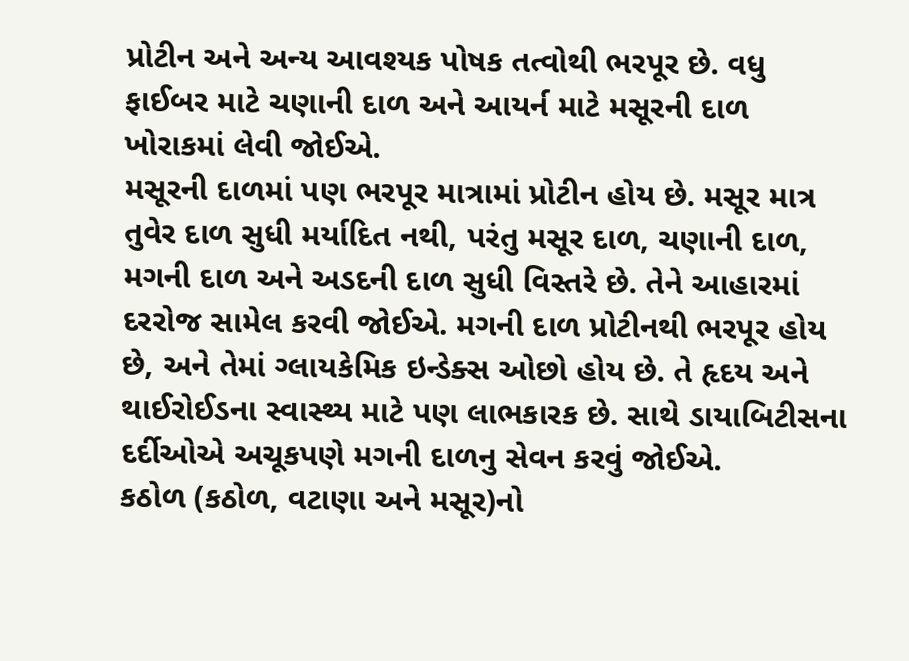પ્રોટીન અને અન્ય આવશ્યક પોષક તત્વોથી ભરપૂર છે. વધુ ફાઈબર માટે ચણાની દાળ અને આયર્ન માટે મસૂરની દાળ ખોરાકમાં લેવી જોઈએ.
મસૂરની દાળમાં પણ ભરપૂર માત્રામાં પ્રોટીન હોય છે. મસૂર માત્ર તુવેર દાળ સુધી મર્યાદિત નથી, પરંતુ મસૂર દાળ, ચણાની દાળ, મગની દાળ અને અડદની દાળ સુધી વિસ્તરે છે. તેને આહારમાં દરરોજ સામેલ કરવી જોઈએ. મગની દાળ પ્રોટીનથી ભરપૂર હોય છે, અને તેમાં ગ્લાયકેમિક ઇન્ડેક્સ ઓછો હોય છે. તે હૃદય અને થાઈરોઈડના સ્વાસ્થ્ય માટે પણ લાભકારક છે. સાથે ડાયાબિટીસના દર્દીઓએ અચૂકપણે મગની દાળનુ સેવન કરવું જોઈએ.
કઠોળ (કઠોળ, વટાણા અને મસૂર)નો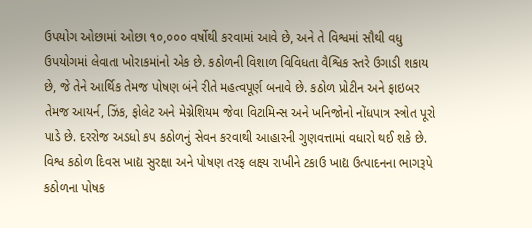ઉપયોગ ઓછામાં ઓછા ૧૦,૦૦૦ વર્ષોથી કરવામાં આવે છે, અને તે વિશ્વમાં સૌથી વધુ ઉપયોગમાં લેવાતા ખોરાકમાંનો એક છે. કઠોળની વિશાળ વિવિધતા વૈશ્વિક સ્તરે ઉગાડી શકાય છે, જે તેને આર્થિક તેમજ પોષણ બંને રીતે મહત્વપૂર્ણ બનાવે છે. કઠોળ પ્રોટીન અને ફાઇબર તેમજ આયર્ન, ઝિંક, ફોલેટ અને મેગ્નેશિયમ જેવા વિટામિન્સ અને ખનિજોનો નોંધપાત્ર સ્ત્રોત પૂરો પાડે છે. દરરોજ અડધો કપ કઠોળનું સેવન કરવાથી આહારની ગુણવત્તામાં વધારો થઈ શકે છે.
વિશ્વ કઠોળ દિવસ ખાદ્ય સુરક્ષા અને પોષણ તરફ લક્ષ્ય રાખીને ટકાઉ ખાદ્ય ઉત્પાદનના ભાગરૂપે કઠોળના પોષક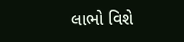લાભો વિશે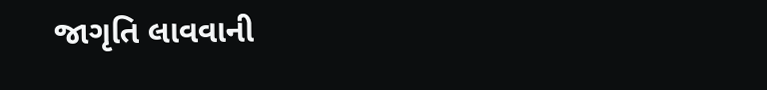જાગૃતિ લાવવાની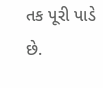તક પૂરી પાડે છે.